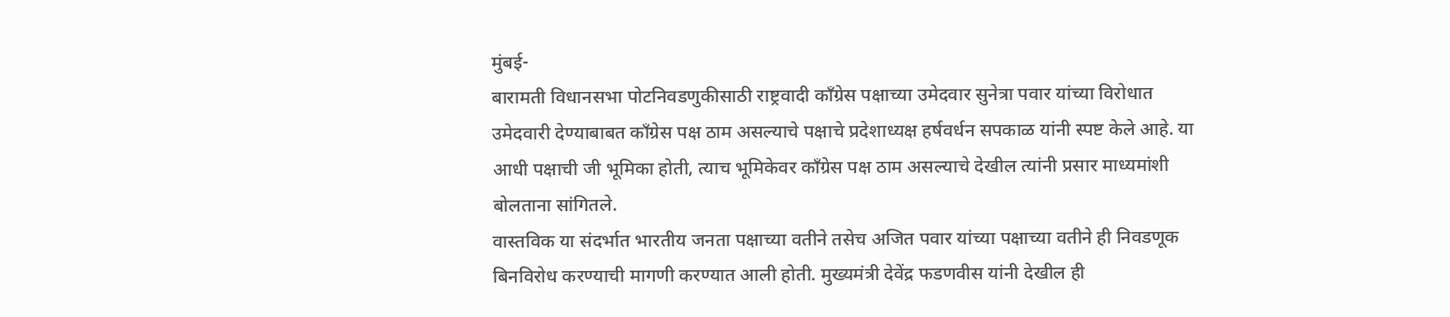मुंबई-
बारामती विधानसभा पोटनिवडणुकीसाठी राष्ट्रवादी काँग्रेस पक्षाच्या उमेदवार सुनेत्रा पवार यांच्या विरोधात उमेदवारी देण्याबाबत काँग्रेस पक्ष ठाम असल्याचे पक्षाचे प्रदेशाध्यक्ष हर्षवर्धन सपकाळ यांनी स्पष्ट केले आहे. या आधी पक्षाची जी भूमिका होती, त्याच भूमिकेवर काँग्रेस पक्ष ठाम असल्याचे देखील त्यांनी प्रसार माध्यमांशी बोलताना सांगितले.
वास्तविक या संदर्भात भारतीय जनता पक्षाच्या वतीने तसेच अजित पवार यांच्या पक्षाच्या वतीने ही निवडणूक बिनविरोध करण्याची मागणी करण्यात आली होती. मुख्यमंत्री देवेंद्र फडणवीस यांनी देखील ही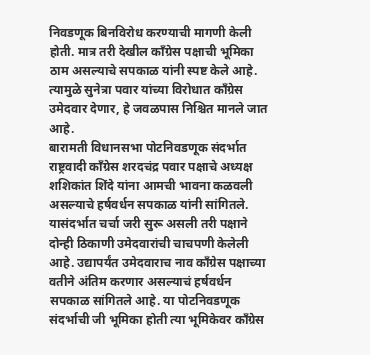निवडणूक बिनविरोध करण्याची मागणी केली होती. मात्र तरी देखील काँग्रेस पक्षाची भूमिका ठाम असल्याचे सपकाळ यांनी स्पष्ट केले आहे. त्यामुळे सुनेत्रा पवार यांच्या विरोधात काँग्रेस उमेदवार देणार, हे जवळपास निश्चित मानले जात आहे.
बारामती विधानसभा पोटनिवडणूक संदर्भात राष्ट्रवादी काँग्रेस शरदचंद्र पवार पक्षाचे अध्यक्ष शशिकांत शिंदे यांना आमची भावना कळवली असल्याचे हर्षवर्धन सपकाळ यांनी सांगितले. यासंदर्भात चर्चा जरी सुरू असली तरी पक्षाने दोन्ही ठिकाणी उमेदवारांची चाचपणी केलेली आहे. उद्यापर्यंत उमेदवाराच नाव काँग्रेस पक्षाच्या वतीने अंतिम करणार असल्याचं हर्षवर्धन सपकाळ सांगितले आहे. या पोटनिवडणूक संदर्भाची जी भूमिका होती त्या भूमिकेवर काँग्रेस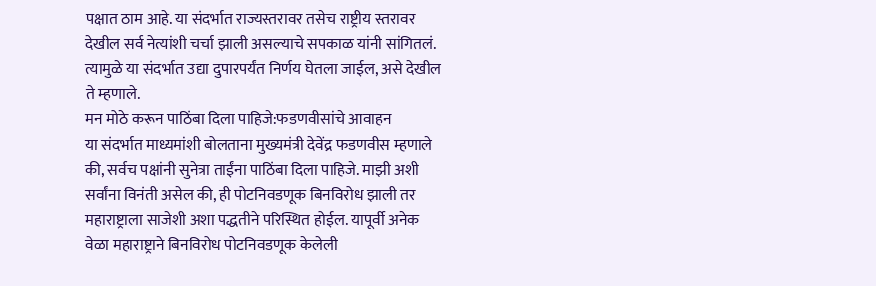पक्षात ठाम आहे. या संदर्भात राज्यस्तरावर तसेच राष्ट्रीय स्तरावर देखील सर्व नेत्यांशी चर्चा झाली असल्याचे सपकाळ यांनी सांगितलं. त्यामुळे या संदर्भात उद्या दुपारपर्यंत निर्णय घेतला जाईल, असे देखील ते म्हणाले.
मन मोठे करून पाठिंबा दिला पाहिजे:फडणवीसांचे आवाहन
या संदर्भात माध्यमांशी बोलताना मुख्यमंत्री देवेंद्र फडणवीस म्हणाले की, सर्वच पक्षांनी सुनेत्रा ताईंना पाठिंबा दिला पाहिजे. माझी अशी सर्वांना विनंती असेल की, ही पोटनिवडणूक बिनविरोध झाली तर महाराष्ट्राला साजेशी अशा पद्धतीने परिस्थित होईल. यापूर्वी अनेक वेळा महाराष्ट्राने बिनविरोध पोटनिवडणूक केलेली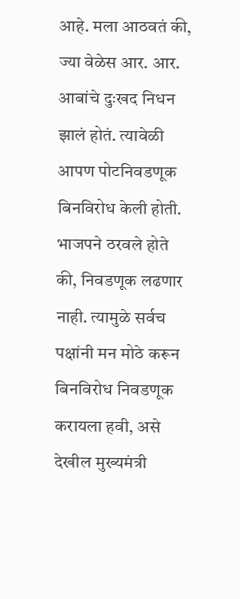आहे. मला आठवतं की, ज्या वेळेस आर. आर. आबांचे दुःखद निधन झालं होतं. त्यावेळी आपण पोटनिवडणूक बिनविरोध केली होती. भाजपने ठरवले होते की, निवडणूक लढणार नाही. त्यामुळे सर्वच पक्षांनी मन मोठे करून बिनविरोध निवडणूक करायला हवी, असे देखील मुख्यमंत्री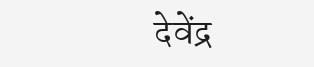देवेंद्र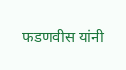फडणवीस यांनी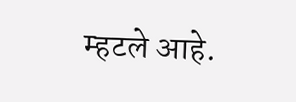म्हटले आहे.